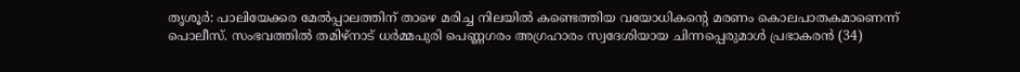തൃശൂർ: പാലിയേക്കര മേൽപ്പാലത്തിന് താഴെ മരിച്ച നിലയിൽ കണ്ടെത്തിയ വയോധികന്റെ മരണം കൊലപാതകമാണെന്ന് പൊലീസ്. സംഭവത്തിൽ തമിഴ്നാട് ധർമ്മപുരി പെണ്ണഗരം അഗ്രഹാരം സ്വദേശിയായ ചിന്നപ്പെരുമാൾ പ്രഭാകരൻ (34)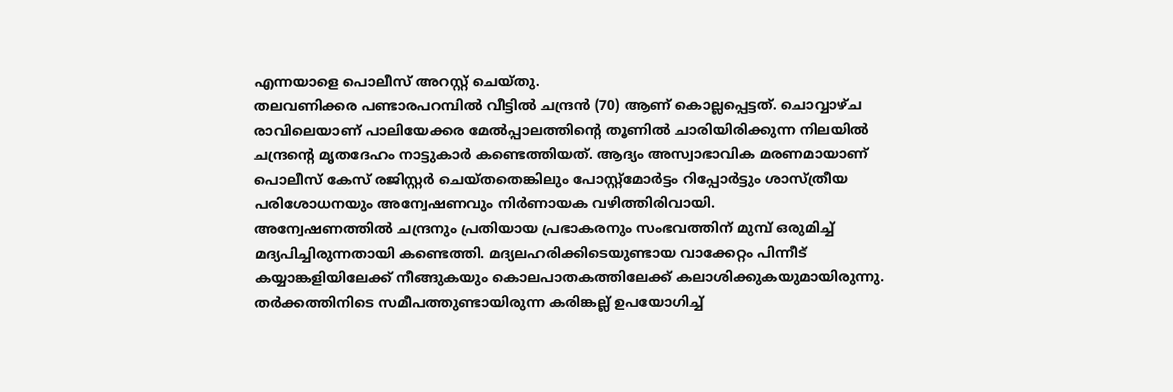എന്നയാളെ പൊലീസ് അറസ്റ്റ് ചെയ്തു.
തലവണിക്കര പണ്ടാരപറമ്പിൽ വീട്ടിൽ ചന്ദ്രൻ (70) ആണ് കൊല്ലപ്പെട്ടത്. ചൊവ്വാഴ്ച രാവിലെയാണ് പാലിയേക്കര മേൽപ്പാലത്തിന്റെ തൂണിൽ ചാരിയിരിക്കുന്ന നിലയിൽ ചന്ദ്രന്റെ മൃതദേഹം നാട്ടുകാർ കണ്ടെത്തിയത്. ആദ്യം അസ്വാഭാവിക മരണമായാണ് പൊലീസ് കേസ് രജിസ്റ്റർ ചെയ്തതെങ്കിലും പോസ്റ്റ്മോർട്ടം റിപ്പോർട്ടും ശാസ്ത്രീയ പരിശോധനയും അന്വേഷണവും നിർണായക വഴിത്തിരിവായി.
അന്വേഷണത്തിൽ ചന്ദ്രനും പ്രതിയായ പ്രഭാകരനും സംഭവത്തിന് മുമ്പ് ഒരുമിച്ച് മദ്യപിച്ചിരുന്നതായി കണ്ടെത്തി. മദ്യലഹരിക്കിടെയുണ്ടായ വാക്കേറ്റം പിന്നീട് കയ്യാങ്കളിയിലേക്ക് നീങ്ങുകയും കൊലപാതകത്തിലേക്ക് കലാശിക്കുകയുമായിരുന്നു.
തർക്കത്തിനിടെ സമീപത്തുണ്ടായിരുന്ന കരിങ്കല്ല് ഉപയോഗിച്ച്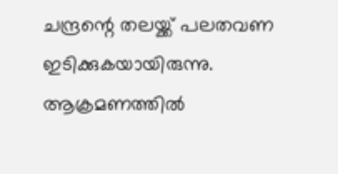ചന്ദ്രന്റെ തലയ്ക്ക് പലതവണ ഇടിക്കുകയായിരുന്നു. ആക്രമണത്തിൽ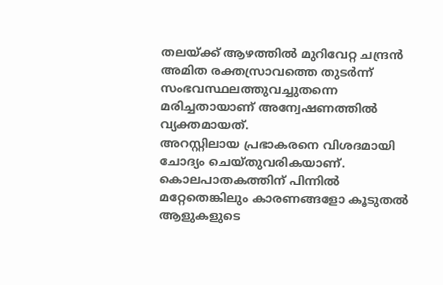തലയ്ക്ക് ആഴത്തിൽ മുറിവേറ്റ ചന്ദ്രൻ അമിത രക്തസ്രാവത്തെ തുടർന്ന് സംഭവസ്ഥലത്തുവച്ചുതന്നെ മരിച്ചതായാണ് അന്വേഷണത്തിൽ വ്യക്തമായത്.
അറസ്റ്റിലായ പ്രഭാകരനെ വിശദമായി ചോദ്യം ചെയ്തുവരികയാണ്. കൊലപാതകത്തിന് പിന്നിൽ മറ്റേതെങ്കിലും കാരണങ്ങളോ കൂടുതൽ ആളുകളുടെ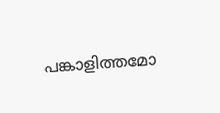പങ്കാളിത്തമോ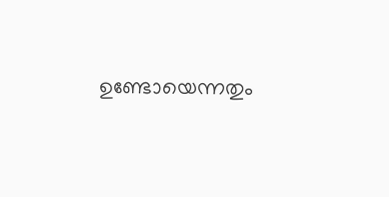ഉണ്ടോയെന്നതും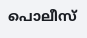പൊലീസ്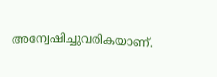അന്വേഷിച്ചുവരികയാണ്.